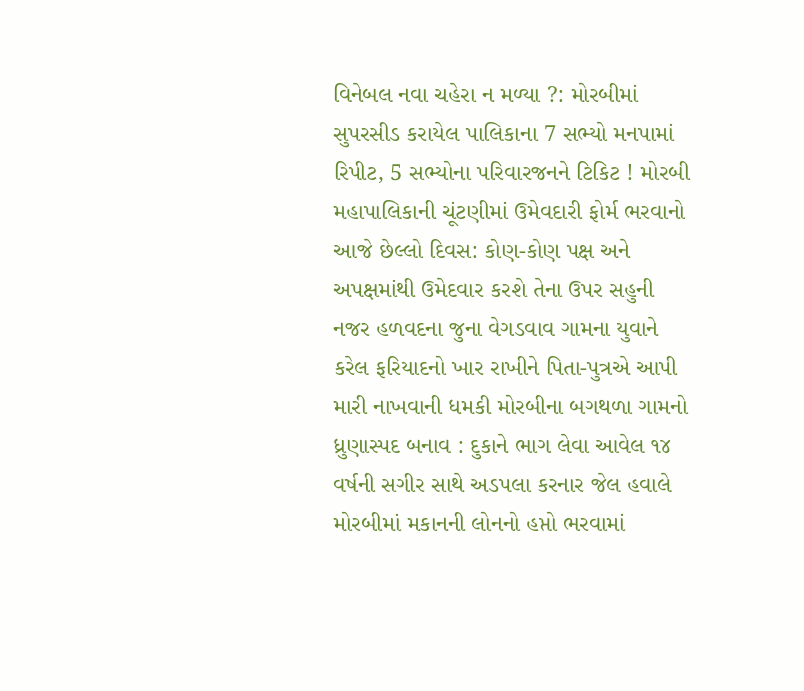વિનેબલ નવા ચહેરા ન મળ્યા ?: મોરબીમાં સુપરસીડ કરાયેલ પાલિકાના 7 સભ્યો મનપામાં રિપીટ, 5 સભ્યોના પરિવારજનને ટિકિટ ! મોરબી મહાપાલિકાની ચૂંટણીમાં ઉમેવદારી ફોર્મ ભરવાનો આજે છેલ્લો દિવસ: કોણ-કોણ પક્ષ અને અપક્ષમાંથી ઉમેદવાર કરશે તેના ઉપર સહુની નજર હળવદના જુના વેગડવાવ ગામના યુવાને કરેલ ફરિયાદનો ખાર રાખીને પિતા-પુત્રએ આપી મારી નાખવાની ધમકી મોરબીના બગથળા ગામનો ધ્રુણાસ્પદ બનાવ : દુકાને ભાગ લેવા આવેલ ૧૪ વર્ષની સગીર સાથે અડપલા કરનાર જેલ હવાલે મોરબીમાં મકાનની લોનનો હપ્તો ભરવામાં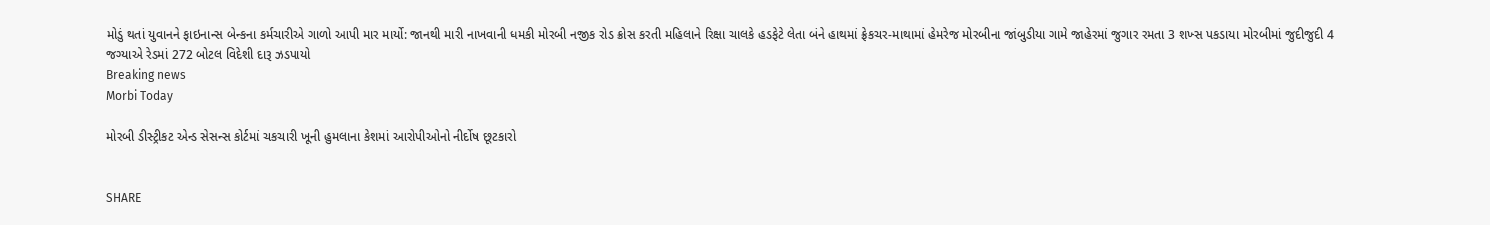મોડું થતાં યુવાનને ફાઇનાન્સ બેન્કના કર્મચારીએ ગાળો આપી માર માર્યો: જાનથી મારી નાખવાની ધમકી મોરબી નજીક રોડ ક્રોસ કરતી મહિલાને રિક્ષા ચાલકે હડફેટે લેતા બંને હાથમાં ફ્રેકચર-માથામાં હેમરેજ મોરબીના જાંબુડીયા ગામે જાહેરમાં જુગાર રમતા 3 શખ્સ પકડાયા મોરબીમાં જુદીજુદી 4 જગ્યાએ રેડમાં 272 બોટલ વિદેશી દારૂ ઝડપાયો
Breaking news
Morbi Today

મોરબી ડીસ્ટ્રીકટ એન્ડ સેસન્સ કોર્ટમાં ચકચારી ખૂની હુમલાના કેશમાં આરોપીઓનો નીર્દોષ છૂટકારો


SHARE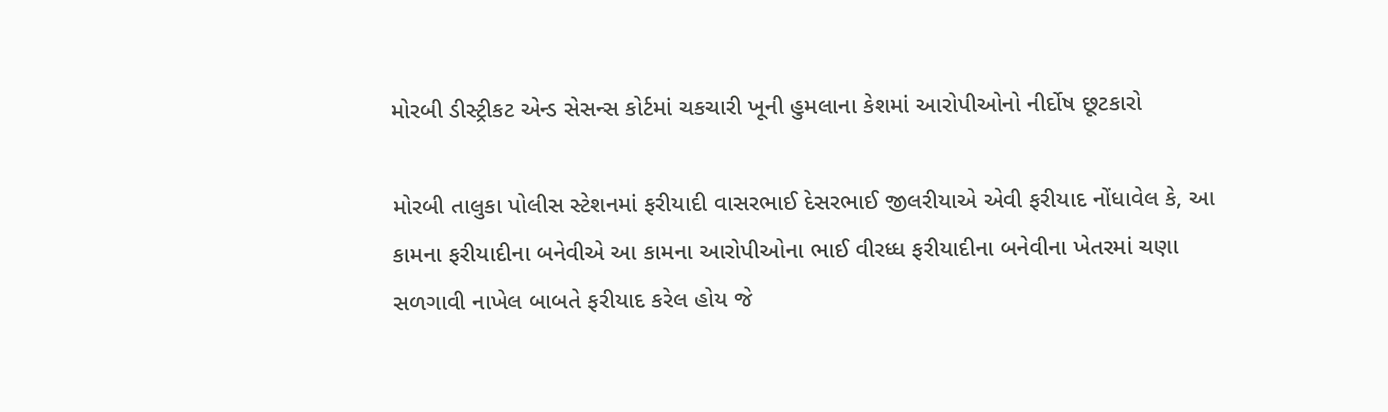મોરબી ડીસ્ટ્રીકટ એન્ડ સેસન્સ કોર્ટમાં ચકચારી ખૂની હુમલાના કેશમાં આરોપીઓનો નીર્દોષ છૂટકારો

મોરબી તાલુકા પોલીસ સ્ટેશનમાં ફરીયાદી વાસરભાઈ દેસરભાઈ જીલરીયાએ એવી ફરીયાદ નોંધાવેલ કે, આ કામના ફરીયાદીના બનેવીએ આ કામના આરોપીઓના ભાઈ વીરધ્ધ ફરીયાદીના બનેવીના ખેતરમાં ચણા સળગાવી નાખેલ બાબતે ફરીયાદ કરેલ હોય જે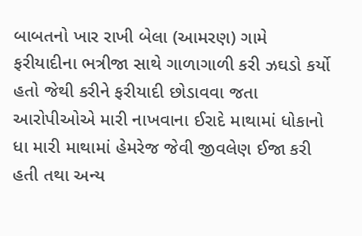બાબતનો ખાર રાખી બેલા (આમરણ) ગામે ફરીયાદીના ભત્રીજા સાથે ગાળાગાળી કરી ઝઘડો કર્યો હતો જેથી કરીને ફરીયાદી છોડાવવા જતા આરોપીઓએ મારી નાખવાના ઈરાદે માથામાં ધોકાનો ધા મારી માથામાં હેમરેજ જેવી જીવલેણ ઈજા કરી હતી તથા અન્ય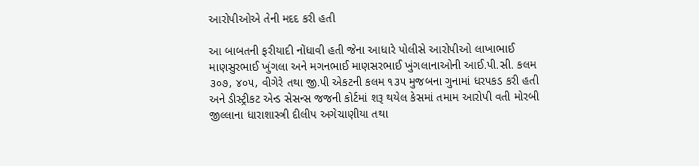આરોપીઓએ તેની મદદ કરી હતી

આ બાબતની ફરીયાદી નોંધાવી હતી જેના આધારે પોલીસે આરોપીઓ લાખાભાઈ માણસુરભાઈ ખુંગલા અને મગનભાઈ માણસરભાઈ ખુંગલાનાઓની આઈ.પી.સી. કલમ ૩૦૭, ૪૦૫, વીગેરે તથા જી.પી એકટની કલમ ૧૩૫ મુજબના ગુનામાં ધરપકડ કરી હતી અને ડીસ્ટ્રીકટ એન્ડ સેસન્સ જજની કોર્ટમાં શરૂ થયેલ કેસમાં તમામ આરોપી વતી મોરબી જીલ્લાના ધારાશાસ્ત્રી દીલીપ અગેચાણીયા તથા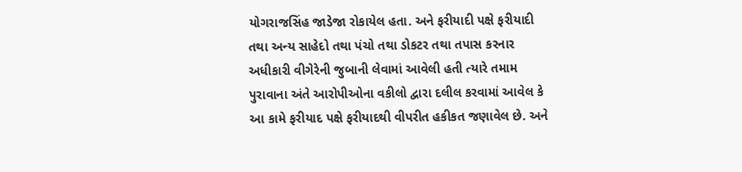યોગરાજસિંહ જાડેજા રોકાયેલ હતા. અને ફરીયાદી પક્ષે ફરીયાદી તથા અન્ય સાહેદો તથા પંચો તથા ડોકટર તથા તપાસ કરનાર અધીકારી વીગેરેની જુબાની લેવામાં આવેલી હતી ત્યારે તમામ પુરાવાના અંતે આરોપીઓના વકીલો દ્વારા દલીલ કરવામાં આવેલ કે આ કામે ફરીયાદ પક્ષે ફરીયાદથી વીપરીત હકીકત જણાવેલ છે. અને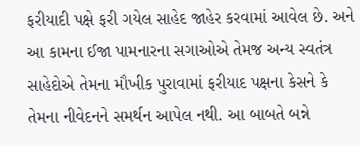ફરીયાદી પક્ષે ફરી ગયેલ સાહેદ જાહેર કરવામાં આવેલ છે. અને આ કામના ઈજા પામનારના સગાઓએ તેમજ અન્ય સ્વતંત્ર સાહેદોએ તેમના મૌખીક પુરાવામાં ફરીયાદ પક્ષના કેસને કે તેમના નીવેદનને સમર્થન આપેલ નથી. આ બાબતે બન્ને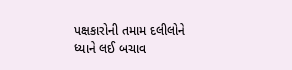પક્ષકારોની તમામ દલીલોને ધ્યાને લઈ બચાવ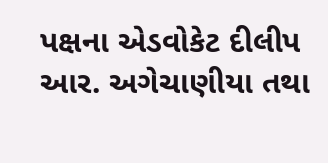પક્ષના એડવોકેટ દીલીપ આર. અગેચાણીયા તથા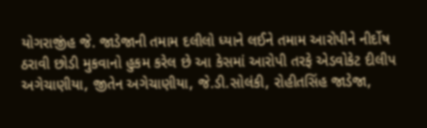યોગરાજીંહ જે. જાડેજાની તમામ દલીલો ધ્યાને લઈને તમામ આરોપીને નીર્દોષ ઠરાવી છોડી મુકવાનો હુકમ કરેલ છે આ કેસમાં આરોપી તરફે એડવોકેટ દીલીપ અગેચાણીયા, જીતેન અગેચાણીયા, જે.ડી.સોલંકી, રોહીતસિંહ જાડેજા,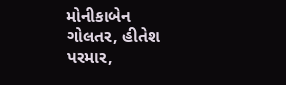મોનીકાબેન ગોલતર, હીતેશ પરમાર,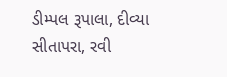ડીમ્પલ રૂપાલા, દીવ્યા સીતાપરા, રવી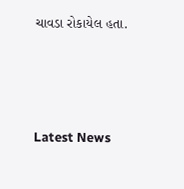ચાવડા રોકાયેલ હતા.






Latest News